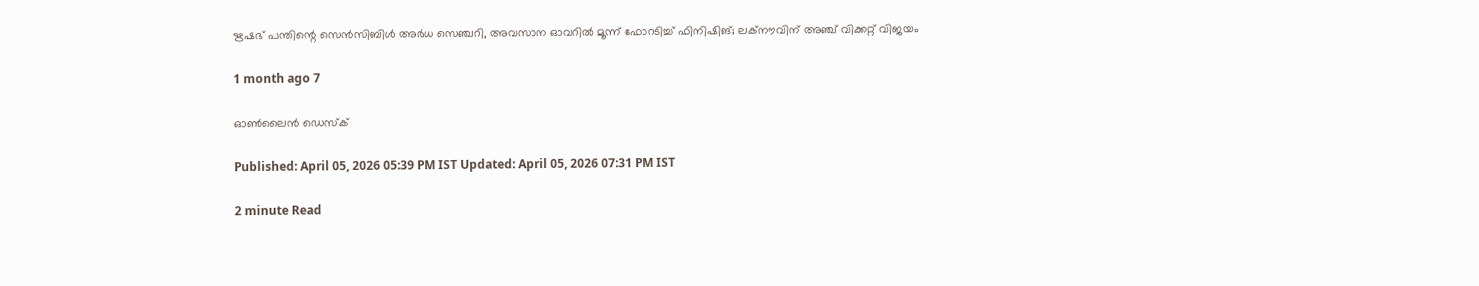ഋഷഭ് പന്തിന്റെ സെൻസിബിൾ അർധ സെഞ്ചറി, അവസാന ഓവറിൽ മൂന്ന് ഫോറടിച്ച് ഫിനിഷിങ്; ലക്നൗവിന് അഞ്ച് വിക്കറ്റ് വിജയം

1 month ago 7

ഓൺലൈൻ ഡെസ്ക്

Published: April 05, 2026 05:39 PM IST Updated: April 05, 2026 07:31 PM IST

2 minute Read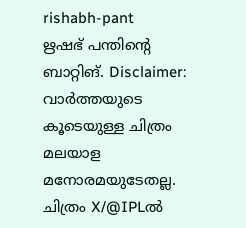rishabh-pant
ഋഷഭ് പന്തിന്റെ ബാറ്റിങ്. Disclaimer: വാർത്തയു‍ടെ കൂടെയുള്ള ചിത്രം മലയാള മനോരമയുടേതല്ല. ചിത്രം X/@IPLൽ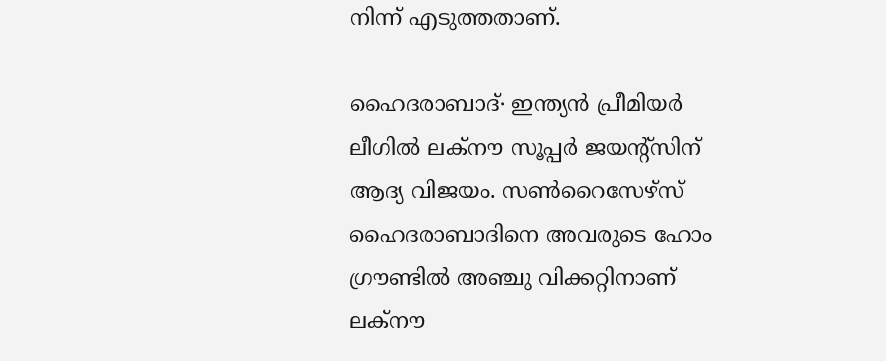നിന്ന് എടുത്തതാണ്.

ഹൈദരാബാദ്∙ ഇന്ത്യൻ പ്രീമിയർ ലീഗിൽ ലക്നൗ സൂപ്പർ ജയന്റ്സിന് ആദ്യ വിജയം. സൺറൈസേഴ്സ് ഹൈദരാബാദിനെ അവരുടെ ഹോം ഗ്രൗണ്ടില്‍ അഞ്ചു വിക്കറ്റിനാണ് ലക്നൗ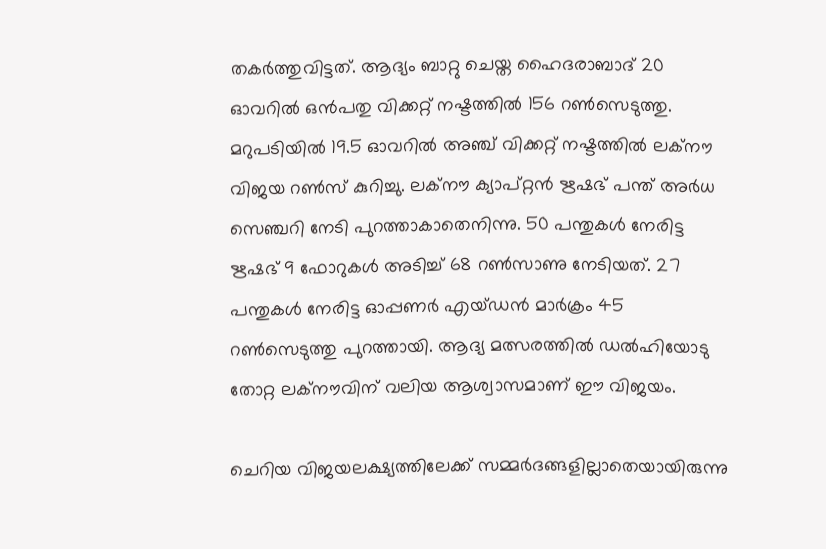തകർത്തുവിട്ടത്. ആദ്യം ബാറ്റു ചെയ്ത ഹൈദരാബാദ് 20 ഓവറിൽ ഒൻപതു വിക്കറ്റ് നഷ്ടത്തിൽ 156 റൺസെടുത്തു. മറുപടിയിൽ 19.5 ഓവറിൽ അഞ്ച് വിക്കറ്റ് നഷ്ടത്തിൽ ലക്നൗ വിജയ റൺസ് കുറിച്ചു. ലക്നൗ ക്യാപ്റ്റന്‍ ഋഷഭ് പന്ത് അർ‍ധ സെഞ്ചറി നേടി പുറത്താകാതെനിന്നു. 50 പന്തുകൾ നേരിട്ട ഋഷഭ് 9 ഫോറുകൾ അടിച്ച് 68 റൺ‍സാണു നേടിയത്. 27 പന്തുകള്‍ നേരിട്ട ഓപ്പണർ എയ്ഡൻ മാർക്രം 45 റൺസെടുത്തു പുറത്തായി. ആദ്യ മത്സരത്തിൽ ഡൽഹിയോടു തോറ്റ ലക്നൗവിന് വലിയ ആശ്വാസമാണ് ഈ വിജയം.

ചെറിയ വിജയലക്ഷ്യത്തിലേക്ക് സമ്മർദങ്ങളില്ലാതെയായിരുന്നു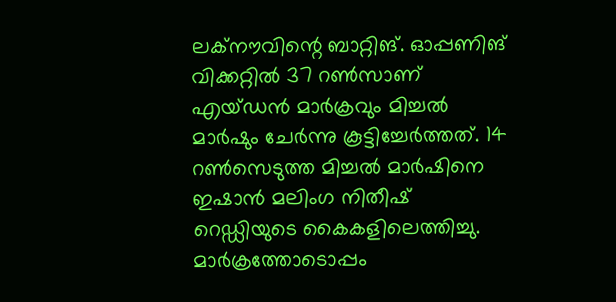ലക്നൗവിന്റെ ബാറ്റിങ്. ഓപ്പണിങ് വിക്കറ്റിൽ 37 റണ്‍സാണ് എയ്ഡൻ മാർക്രവും മിച്ചൽ മാർഷും ചേർന്നു കൂട്ടിച്ചേർത്തത്. 14 റൺസെടുത്ത മിച്ചൽ മാർഷിനെ ഇഷാൻ മലിംഗ നിതീഷ് റെഡ്ഡിയുടെ കൈകളിലെത്തിച്ചു. മാർക്രത്തോടൊപ്പം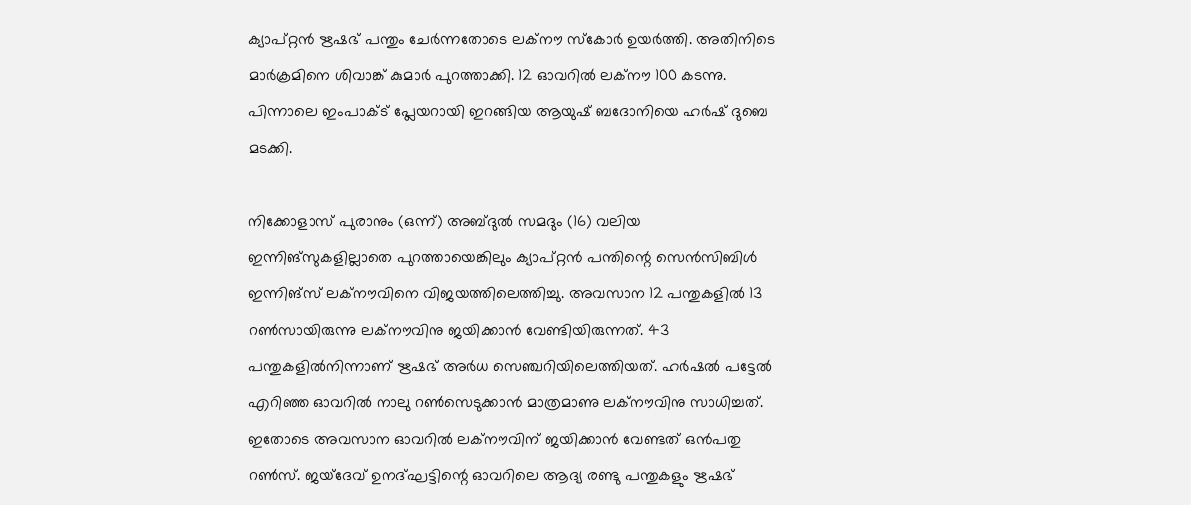ക്യാപ്റ്റൻ ഋഷഭ് പന്തും ചേർന്നതോടെ ലക്നൗ സ്കോർ ഉയർത്തി. അതിനിടെ മാര്‍ക്രമിനെ ശിവാങ്ക് കുമാർ പുറത്താക്കി. 12 ഓവറിൽ ലക്നൗ 100 കടന്നു. പിന്നാലെ ഇംപാക്ട് പ്ലേയറായി ഇറങ്ങിയ ആയുഷ് ബദോനിയെ ഹര്‍ഷ് ദുബെ മടക്കി.

നിക്കോളാസ് പുരാനും (ഒന്ന്) അബ്ദുൽ സമദും (16) വലിയ ഇന്നിങ്സുകളില്ലാതെ പുറത്തായെങ്കിലും ക്യാപ്റ്റൻ പന്തിന്റെ സെൻസിബിൾ ഇന്നിങ്സ് ലക്നൗവിനെ വിജയത്തിലെത്തിച്ചു. അവസാന 12 പന്തുകളിൽ 13 റൺസായിരുന്നു ലക്നൗവിനു ജയിക്കാൻ വേണ്ടിയിരുന്നത്. 43 പന്തുകളിൽനിന്നാണ് ഋഷഭ് അർധ സെഞ്ചറിയിലെത്തിയത്. ഹർഷൽ പട്ടേൽ എറിഞ്ഞ ഓവറിൽ നാലു റൺസെടുക്കാൻ മാത്രമാണു ലക്നൗവിനു സാധിച്ചത്. ഇതോടെ അവസാന ഓവറിൽ ലക്നൗവിന് ജയിക്കാൻ വേണ്ടത് ഒന്‍പതു റൺസ്. ജയ്ദേവ് ഉനദ്ഘട്ടിന്റെ ഓവറിലെ ആദ്യ രണ്ടു പന്തുകളും ഋഷഭ്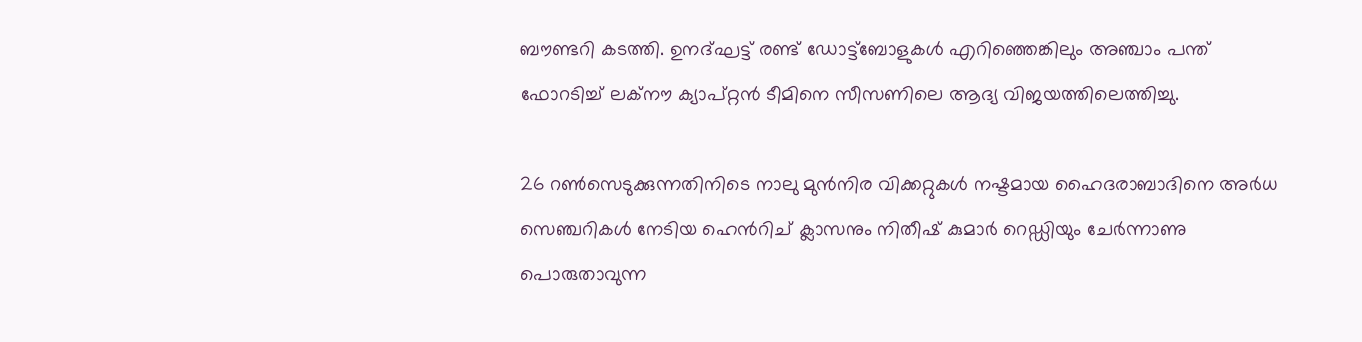ബൗണ്ടറി കടത്തി. ഉനദ്ഘട്ട് രണ്ട് ‍ഡോട്ട്ബോളുകൾ എറിഞ്ഞെങ്കിലും അഞ്ചാം പന്ത് ഫോറടിച്ച് ലക്നൗ ക്യാപ്റ്റൻ ടീമിനെ സീസണിലെ ആദ്യ വിജയത്തിലെത്തിച്ചു.

26 റൺസെടുക്കുന്നതിനിടെ നാലു മുൻനിര വിക്കറ്റുകൾ നഷ്ടമായ ഹൈദരാബാദിനെ അര്‍ധ സെഞ്ചറികൾ നേടിയ ഹെൻ‍റിച് ക്ലാസനും നിതീഷ് കുമാർ റെ‍‍‍ഡ്ഡിയും ചേർന്നാണു പൊരുതാവുന്ന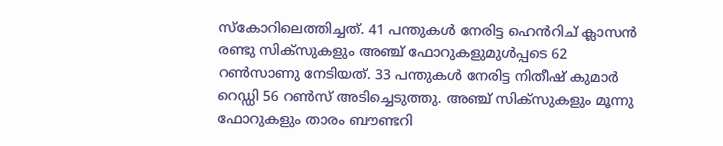സ്കോറിലെത്തിച്ചത്. 41 പന്തുകൾ നേരിട്ട ഹെൻറിച് ക്ലാസൻ രണ്ടു സിക്സുകളും അഞ്ച് ഫോറുകളുമുള്‍പ്പടെ 62 റൺസാണു നേടിയത്. 33 പന്തുകൾ നേരിട്ട നിതീഷ് കുമാർ റെ‍ഡ്ഡി 56 റൺസ് അട‌ിച്ചെടുത്തു. അഞ്ച് സിക്സുകളും മൂന്നു ഫോറുകളും താരം ബൗണ്ടറി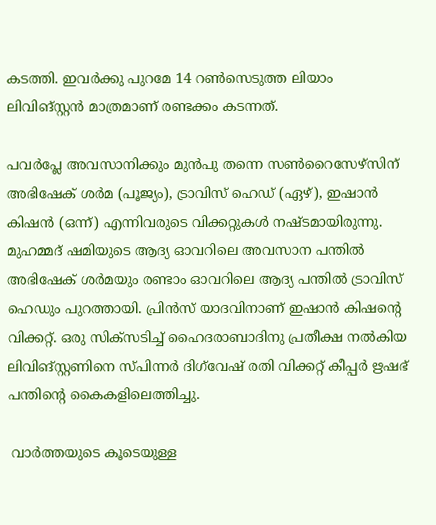കടത്തി. ഇവർ‍ക്കു പുറമേ 14 റണ്‍സെടുത്ത ലിയാം ലിവിങ്സ്റ്റന്‍ മാത്രമാണ് രണ്ടക്കം കടന്നത്.

പവർപ്ലേ അവസാനിക്കും മുൻപു തന്നെ സൺറൈസേഴ്സിന് അഭിഷേക് ശർമ (പൂജ്യം), ട്രാവിസ് ഹെഡ് (ഏഴ്), ഇഷാൻ കിഷൻ (ഒന്ന്) എന്നിവരുടെ വിക്കറ്റുകൾ നഷ്ടമായിരുന്നു. മുഹമ്മദ് ഷമിയുടെ ആദ്യ ഓവറിലെ അവസാന പന്തിൽ‍ അഭിഷേക് ശർമയും രണ്ടാം ഓവറിലെ ആദ്യ പന്തിൽ ട്രാവിസ് ഹെഡും പുറത്തായി. പ്രിൻസ് യാദവിനാണ് ഇഷാൻ കിഷന്റെ വിക്കറ്റ്. ഒരു സിക്സടിച്ച് ഹൈദരാബാദിനു പ്രതീക്ഷ നൽകിയ ലിവിങ്സ്റ്റണിനെ സ്പിന്നര്‍ ദിഗ്‍വേഷ് രതി വിക്കറ്റ് കീപ്പർ ഋഷഭ് പന്തിന്റെ കൈകളിലെത്തിച്ചു.

 വാർത്തയു‍ടെ കൂടെയുള്ള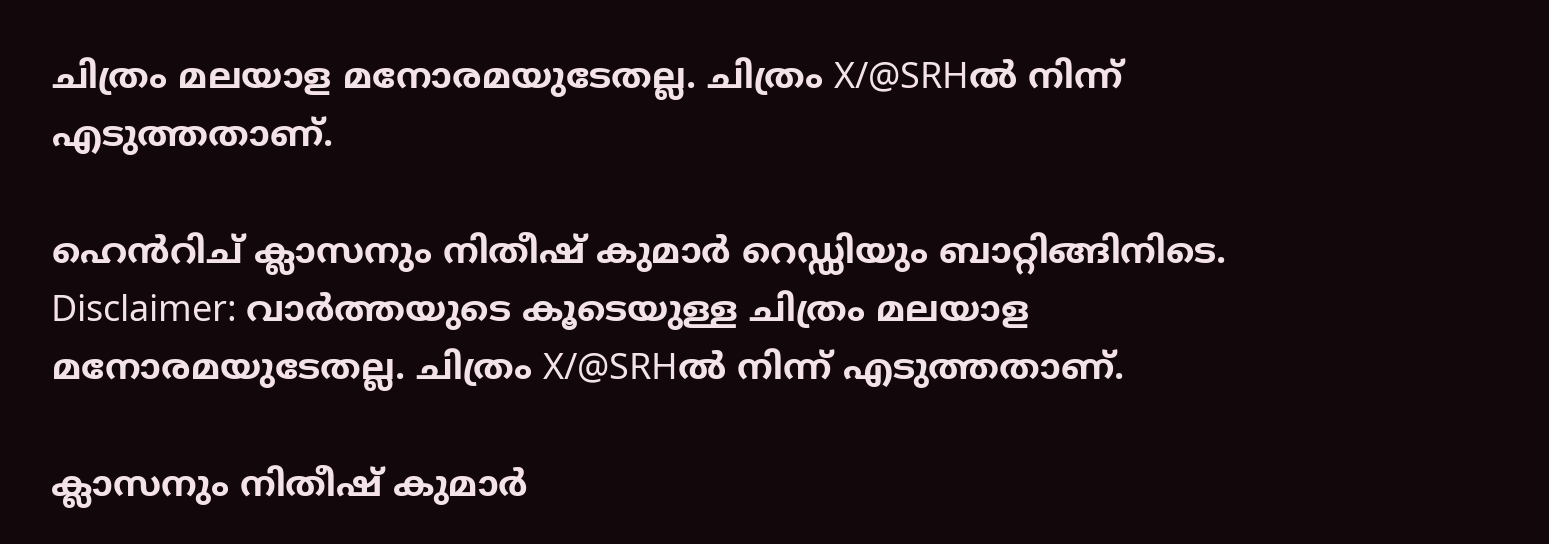ചിത്രം മലയാള മനോരമയുടേതല്ല. ചിത്രം X/@SRHൽ നിന്ന് എടുത്തതാണ്.

ഹെൻറിച് ക്ലാസനും നിതീഷ് കുമാർ‍ റെഡ്ഡിയും ബാറ്റിങ്ങിനിടെ. Disclaimer: വാർത്തയു‍ടെ കൂടെയുള്ള ചിത്രം മലയാള മനോരമയുടേതല്ല. ചിത്രം X/@SRHൽ നിന്ന് എടുത്തതാണ്.

ക്ലാസനും നിതീഷ് കുമാർ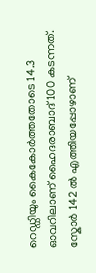റെഡ്ഡിയും കൈകോര്‍ത്തതോടെ 14.3 ഓവറിലാണ് ഹൈദരാബാദ് 100 കടന്നത്. സ്കോർ 142 ൽ എത്തിയപ്പോഴാണ്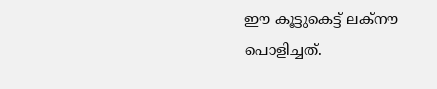ഈ കൂട്ടുകെട്ട് ലക്നൗ പൊളിച്ചത്.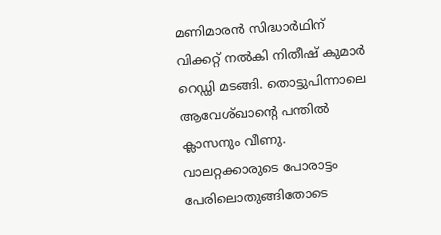മണിമാരൻ സിദ്ധാർഥിന് വിക്കറ്റ് നൽകി നിതീഷ് കുമാർ റെഡ്ഡി മടങ്ങി. തൊട്ടുപിന്നാലെ ആവേശ്ഖാന്റെ പന്തിൽ ക്ലാസനും വീണു. വാലറ്റക്കാരുടെ പോരാട്ടം പേരിലൊതുങ്ങി‍തോടെ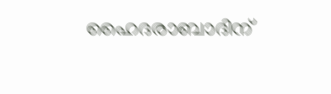ഹൈദരാബാദിന്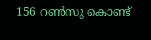156 റണ്‍സു കൊണ്ട്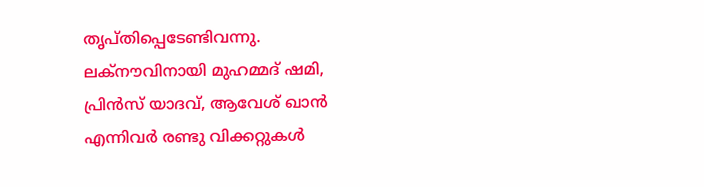തൃപ്തിപ്പെടേണ്ടിവന്നു. ലക്നൗവിനായി മുഹമ്മദ് ഷമി, പ്രിൻസ് യാദവ്, ആവേശ് ഖാന്‍ എന്നിവർ രണ്ടു വിക്കറ്റുകൾ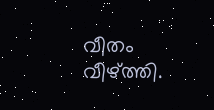വീതം വീഴ്ത്തി.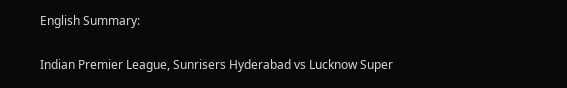English Summary:

Indian Premier League, Sunrisers Hyderabad vs Lucknow Super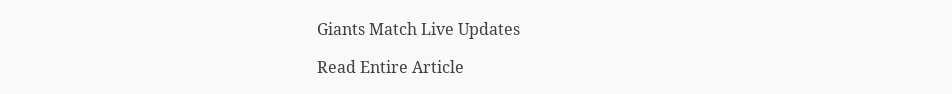Giants Match Live Updates

Read Entire Article